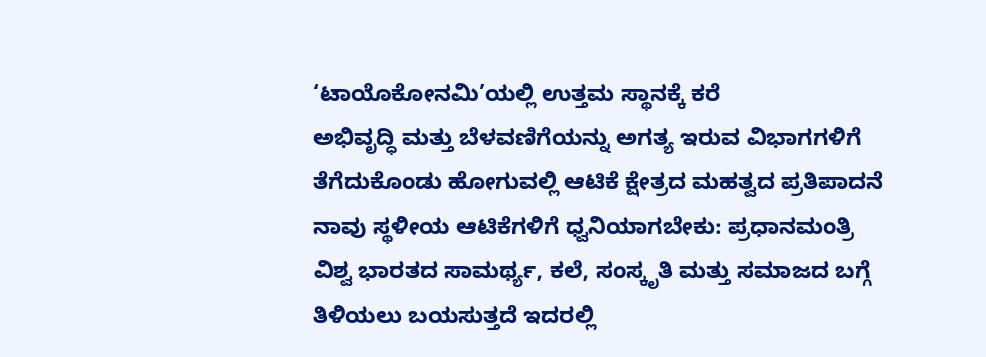‘ಟಾಯೊಕೋನಮಿ’ಯಲ್ಲಿ ಉತ್ತಮ ಸ್ಥಾನಕ್ಕೆ ಕರೆ
ಅಭಿವೃದ್ಧಿ ಮತ್ತು ಬೆಳವಣಿಗೆಯನ್ನು ಅಗತ್ಯ ಇರುವ ವಿಭಾಗಗಳಿಗೆ ತೆಗೆದುಕೊಂಡು ಹೋಗುವಲ್ಲಿ ಆಟಿಕೆ ಕ್ಷೇತ್ರದ ಮಹತ್ವದ ಪ್ರತಿಪಾದನೆ
ನಾವು ಸ್ಥಳೀಯ ಆಟಿಕೆಗಳಿಗೆ ಧ್ವನಿಯಾಗಬೇಕು: ಪ್ರಧಾನಮಂತ್ರಿ
ವಿಶ್ವ ಭಾರತದ ಸಾಮರ್ಥ್ಯ, ಕಲೆ, ಸಂಸ್ಕೃತಿ ಮತ್ತು ಸಮಾಜದ ಬಗ್ಗೆ ತಿಳಿಯಲು ಬಯಸುತ್ತದೆ ಇದರಲ್ಲಿ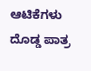ಆಟಿಕೆಗಳು ದೊಡ್ಡ ಪಾತ್ರ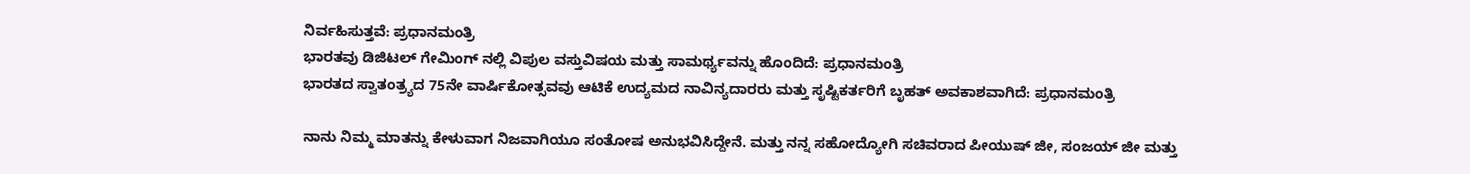ನಿರ್ವಹಿಸುತ್ತವೆ: ಪ್ರಧಾನಮಂತ್ರಿ
ಭಾರತವು ಡಿಜಿಟಲ್ ಗೇಮಿಂಗ್ ನಲ್ಲಿ ವಿಪುಲ ವಸ್ತುವಿಷಯ ಮತ್ತು ಸಾಮರ್ಥ್ಯವನ್ನು ಹೊಂದಿದೆ: ಪ್ರಧಾನಮಂತ್ರಿ
ಭಾರತದ ಸ್ವಾತಂತ್ರ್ಯದ 75ನೇ ವಾರ್ಷಿಕೋತ್ಸವವು ಆಟಿಕೆ ಉದ್ಯಮದ ನಾವಿನ್ಯದಾರರು ಮತ್ತು ಸೃಷ್ಟಿಕರ್ತರಿಗೆ ಬೃಹತ್ ಅವಕಾಶವಾಗಿದೆ: ಪ್ರಧಾನಮಂತ್ರಿ

ನಾನು ನಿಮ್ಮ ಮಾತನ್ನು ಕೇಳುವಾಗ ನಿಜವಾಗಿಯೂ ಸಂತೋಷ ಅನುಭವಿಸಿದ್ದೇನೆ. ಮತ್ತು ನನ್ನ ಸಹೋದ್ಯೋಗಿ ಸಚಿವರಾದ ಪೀಯುಷ್ ಜೀ, ಸಂಜಯ್ ಜೀ ಮತ್ತು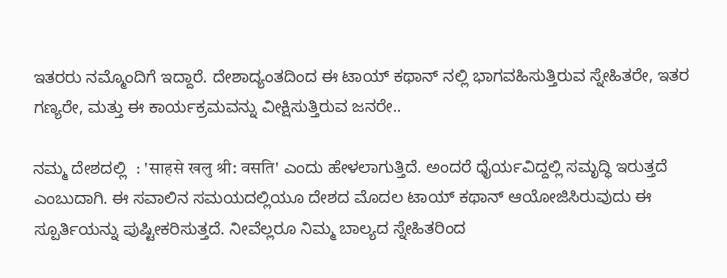ಇತರರು ನಮ್ಮೊಂದಿಗೆ ಇದ್ದಾರೆ. ದೇಶಾದ್ಯಂತದಿಂದ ಈ ಟಾಯ್ ಕಥಾನ್ ನಲ್ಲಿ ಭಾಗವಹಿಸುತ್ತಿರುವ ಸ್ನೇಹಿತರೇ, ಇತರ ಗಣ್ಯರೇ, ಮತ್ತು ಈ ಕಾರ್ಯಕ್ರಮವನ್ನು ವೀಕ್ಷಿಸುತ್ತಿರುವ ಜನರೇ..

ನಮ್ಮ ದೇಶದಲ್ಲಿ  : 'साहसे खलु श्री: वसति' ಎಂದು ಹೇಳಲಾಗುತ್ತಿದೆ. ಅಂದರೆ ಧೈರ್ಯವಿದ್ದಲ್ಲಿ ಸಮೃದ್ಧಿ ಇರುತ್ತದೆ ಎಂಬುದಾಗಿ. ಈ ಸವಾಲಿನ ಸಮಯದಲ್ಲಿಯೂ ದೇಶದ ಮೊದಲ ಟಾಯ್ ಕಥಾನ್ ಆಯೋಜಿಸಿರುವುದು ಈ ಸ್ಪೂರ್ತಿಯನ್ನು ಪುಷ್ಟೀಕರಿಸುತ್ತದೆ. ನೀವೆಲ್ಲರೂ ನಿಮ್ಮ ಬಾಲ್ಯದ ಸ್ನೇಹಿತರಿಂದ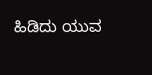ಹಿಡಿದು ಯುವ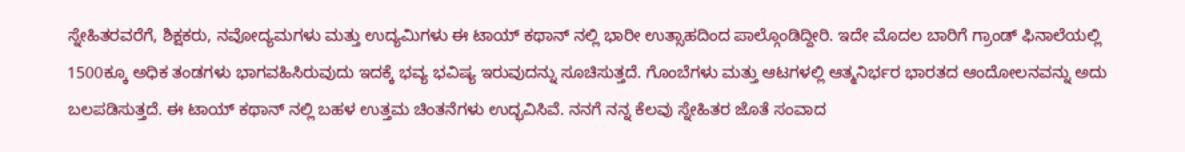ಸ್ನೇಹಿತರವರೆಗೆ, ಶಿಕ್ಷಕರು, ನವೋದ್ಯಮಗಳು ಮತ್ತು ಉದ್ಯಮಿಗಳು ಈ ಟಾಯ್ ಕಥಾನ್ ನಲ್ಲಿ ಭಾರೀ ಉತ್ಸಾಹದಿಂದ ಪಾಲ್ಗೊಂಡಿದ್ದೀರಿ. ಇದೇ ಮೊದಲ ಬಾರಿಗೆ ಗ್ರಾಂಡ್ ಫಿನಾಲೆಯಲ್ಲಿ 1500ಕ್ಕೂ ಅಧಿಕ ತಂಡಗಳು ಭಾಗವಹಿಸಿರುವುದು ಇದಕ್ಕೆ ಭವ್ಯ ಭವಿಷ್ಯ ಇರುವುದನ್ನು ಸೂಚಿಸುತ್ತದೆ. ಗೊಂಬೆಗಳು ಮತ್ತು ಆಟಗಳಲ್ಲಿ ಆತ್ಮನಿರ್ಭರ ಭಾರತದ ಆಂದೋಲನವನ್ನು ಅದು ಬಲಪಡಿಸುತ್ತದೆ. ಈ ಟಾಯ್ ಕಥಾನ್ ನಲ್ಲಿ ಬಹಳ ಉತ್ತಮ ಚಿಂತನೆಗಳು ಉದ್ಭವಿಸಿವೆ. ನನಗೆ ನನ್ನ ಕೆಲವು ಸ್ನೇಹಿತರ ಜೊತೆ ಸಂವಾದ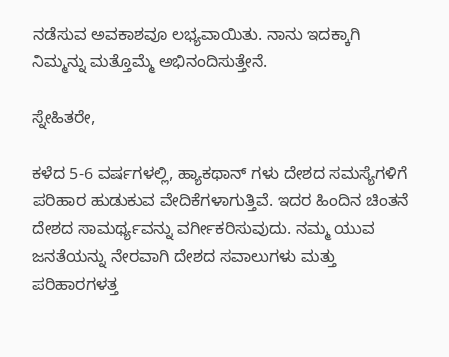ನಡೆಸುವ ಅವಕಾಶವೂ ಲಭ್ಯವಾಯಿತು. ನಾನು ಇದಕ್ಕಾಗಿ ನಿಮ್ಮನ್ನು ಮತ್ತೊಮ್ಮೆ ಅಭಿನಂದಿಸುತ್ತೇನೆ.

ಸ್ನೇಹಿತರೇ,

ಕಳೆದ 5-6 ವರ್ಷಗಳಲ್ಲಿ, ಹ್ಯಾಕಥಾನ್ ಗಳು ದೇಶದ ಸಮಸ್ಯೆಗಳಿಗೆ ಪರಿಹಾರ ಹುಡುಕುವ ವೇದಿಕೆಗಳಾಗುತ್ತಿವೆ. ಇದರ ಹಿಂದಿನ ಚಿಂತನೆ ದೇಶದ ಸಾಮರ್ಥ್ಯವನ್ನು ವರ್ಗೀಕರಿಸುವುದು. ನಮ್ಮ ಯುವ ಜನತೆಯನ್ನು ನೇರವಾಗಿ ದೇಶದ ಸವಾಲುಗಳು ಮತ್ತು ಪರಿಹಾರಗಳತ್ತ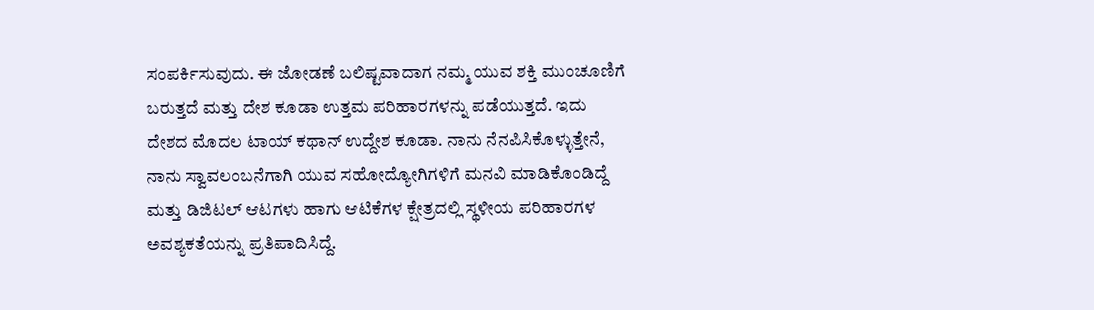ಸಂಪರ್ಕಿಸುವುದು. ಈ ಜೋಡಣೆ ಬಲಿಷ್ಟವಾದಾಗ ನಮ್ಮ ಯುವ ಶಕ್ತಿ ಮುಂಚೂಣಿಗೆ ಬರುತ್ತದೆ ಮತ್ತು ದೇಶ ಕೂಡಾ ಉತ್ತಮ ಪರಿಹಾರಗಳನ್ನು ಪಡೆಯುತ್ತದೆ. ಇದು ದೇಶದ ಮೊದಲ ಟಾಯ್ ಕಥಾನ್ ಉದ್ದೇಶ ಕೂಡಾ. ನಾನು ನೆನಪಿಸಿಕೊಳ್ಳುತ್ತೇನೆ, ನಾನು ಸ್ವಾವಲಂಬನೆಗಾಗಿ ಯುವ ಸಹೋದ್ಯೋಗಿಗಳಿಗೆ ಮನವಿ ಮಾಡಿಕೊಂಡಿದ್ದೆ ಮತ್ತು ಡಿಜಿಟಲ್ ಆಟಗಳು ಹಾಗು ಆಟಿಕೆಗಳ ಕ್ಷೇತ್ರದಲ್ಲಿ ಸ್ಥಳೀಯ ಪರಿಹಾರಗಳ ಅವಶ್ಯಕತೆಯನ್ನು ಪ್ರತಿಪಾದಿಸಿದ್ದೆ.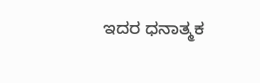ಇದರ ಧನಾತ್ಮಕ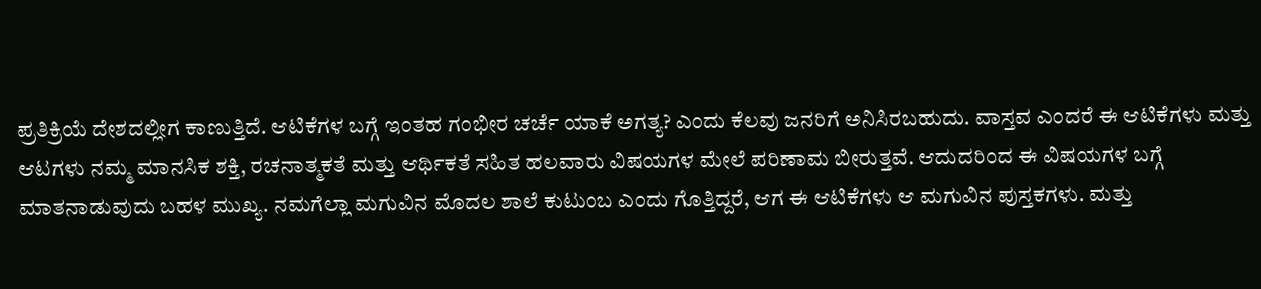ಪ್ರತಿಕ್ರಿಯೆ ದೇಶದಲ್ಲೀಗ ಕಾಣುತ್ತಿದೆ. ಆಟಿಕೆಗಳ ಬಗ್ಗೆ ಇಂತಹ ಗಂಭೀರ ಚರ್ಚೆ ಯಾಕೆ ಅಗತ್ಯ? ಎಂದು ಕೆಲವು ಜನರಿಗೆ ಅನಿಸಿರಬಹುದು. ವಾಸ್ತವ ಎಂದರೆ ಈ ಆಟಿಕೆಗಳು ಮತ್ತು ಆಟಗಳು ನಮ್ಮ ಮಾನಸಿಕ ಶಕ್ತಿ, ರಚನಾತ್ಮಕತೆ ಮತ್ತು ಆರ್ಥಿಕತೆ ಸಹಿತ ಹಲವಾರು ವಿಷಯಗಳ ಮೇಲೆ ಪರಿಣಾಮ ಬೀರುತ್ತವೆ. ಆದುದರಿಂದ ಈ ವಿಷಯಗಳ ಬಗ್ಗೆ ಮಾತನಾಡುವುದು ಬಹಳ ಮುಖ್ಯ. ನಮಗೆಲ್ಲಾ ಮಗುವಿನ ಮೊದಲ ಶಾಲೆ ಕುಟುಂಬ ಎಂದು ಗೊತ್ತಿದ್ದರೆ, ಆಗ ಈ ಆಟಿಕೆಗಳು ಆ ಮಗುವಿನ ಪುಸ್ತಕಗಳು. ಮತ್ತು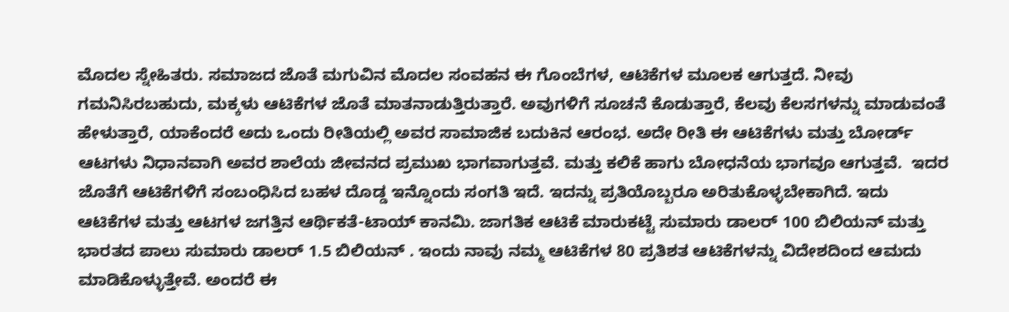ಮೊದಲ ಸ್ನೇಹಿತರು. ಸಮಾಜದ ಜೊತೆ ಮಗುವಿನ ಮೊದಲ ಸಂವಹನ ಈ ಗೊಂಬೆಗಳ, ಆಟಿಕೆಗಳ ಮೂಲಕ ಆಗುತ್ತದೆ. ನೀವು ಗಮನಿಸಿರಬಹುದು, ಮಕ್ಕಳು ಆಟಿಕೆಗಳ ಜೊತೆ ಮಾತನಾಡುತ್ತಿರುತ್ತಾರೆ. ಅವುಗಳಿಗೆ ಸೂಚನೆ ಕೊಡುತ್ತಾರೆ, ಕೆಲವು ಕೆಲಸಗಳನ್ನು ಮಾಡುವಂತೆ ಹೇಳುತ್ತಾರೆ, ಯಾಕೆಂದರೆ ಅದು ಒಂದು ರೀತಿಯಲ್ಲಿ ಅವರ ಸಾಮಾಜಿಕ ಬದುಕಿನ ಆರಂಭ. ಅದೇ ರೀತಿ ಈ ಆಟಿಕೆಗಳು ಮತ್ತು ಬೋರ್ಡ್ ಆಟಗಳು ನಿಧಾನವಾಗಿ ಅವರ ಶಾಲೆಯ ಜೀವನದ ಪ್ರಮುಖ ಭಾಗವಾಗುತ್ತವೆ. ಮತ್ತು ಕಲಿಕೆ ಹಾಗು ಬೋಧನೆಯ ಭಾಗವೂ ಆಗುತ್ತವೆ.  ಇದರ ಜೊತೆಗೆ ಆಟಿಕೆಗಳಿಗೆ ಸಂಬಂಧಿಸಿದ ಬಹಳ ದೊಡ್ಡ ಇನ್ನೊಂದು ಸಂಗತಿ ಇದೆ. ಇದನ್ನು ಪ್ರತಿಯೊಬ್ಬರೂ ಅರಿತುಕೊಳ್ಳಬೇಕಾಗಿದೆ. ಇದು ಆಟಿಕೆಗಳ ಮತ್ತು ಆಟಗಳ ಜಗತ್ತಿನ ಆರ್ಥಿಕತೆ-ಟಾಯ್ ಕಾನಮಿ. ಜಾಗತಿಕ ಆಟಿಕೆ ಮಾರುಕಟ್ಟೆ ಸುಮಾರು ಡಾಲರ್ 100 ಬಿಲಿಯನ್ ಮತ್ತು ಭಾರತದ ಪಾಲು ಸುಮಾರು ಡಾಲರ್ 1.5 ಬಿಲಿಯನ್ . ಇಂದು ನಾವು ನಮ್ಮ ಆಟಿಕೆಗಳ 80 ಪ್ರತಿಶತ ಆಟಿಕೆಗಳನ್ನು ವಿದೇಶದಿಂದ ಆಮದು ಮಾಡಿಕೊಳ್ಳುತ್ತೇವೆ. ಅಂದರೆ ಈ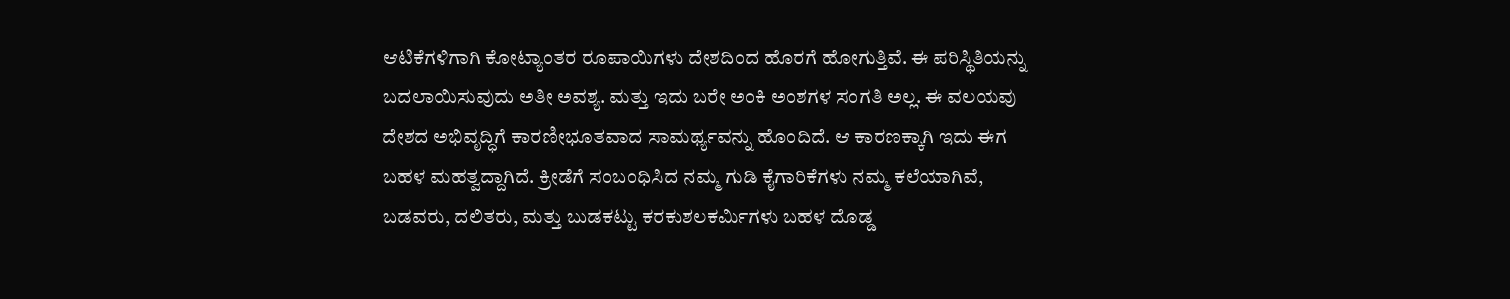ಆಟಿಕೆಗಳಿಗಾಗಿ ಕೋಟ್ಯಾಂತರ ರೂಪಾಯಿಗಳು ದೇಶದಿಂದ ಹೊರಗೆ ಹೋಗುತ್ತಿವೆ. ಈ ಪರಿಸ್ಥಿತಿಯನ್ನು ಬದಲಾಯಿಸುವುದು ಅತೀ ಅವಶ್ಯ. ಮತ್ತು ಇದು ಬರೇ ಅಂಕಿ ಅಂಶಗಳ ಸಂಗತಿ ಅಲ್ಲ. ಈ ವಲಯವು ದೇಶದ ಅಭಿವೃದ್ಧಿಗೆ ಕಾರಣೀಭೂತವಾದ ಸಾಮರ್ಥ್ಯವನ್ನು ಹೊಂದಿದೆ. ಆ ಕಾರಣಕ್ಕಾಗಿ ಇದು ಈಗ ಬಹಳ ಮಹತ್ವದ್ದಾಗಿದೆ. ಕ್ರೀಡೆಗೆ ಸಂಬಂಧಿಸಿದ ನಮ್ಮ ಗುಡಿ ಕೈಗಾರಿಕೆಗಳು ನಮ್ಮ ಕಲೆಯಾಗಿವೆ, ಬಡವರು, ದಲಿತರು, ಮತ್ತು ಬುಡಕಟ್ಟು ಕರಕುಶಲಕರ್ಮಿಗಳು ಬಹಳ ದೊಡ್ಡ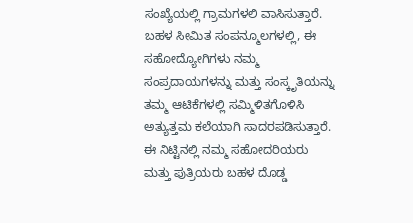ಸಂಖ್ಯೆಯಲ್ಲಿ ಗ್ರಾಮಗಳಲಿ ವಾಸಿಸುತ್ತಾರೆ. ಬಹಳ ಸೀಮಿತ ಸಂಪನ್ಮೂಲಗಳಲ್ಲಿ, ಈ ಸಹೋದ್ಯೋಗಿಗಳು ನಮ್ಮ ಸಂಪ್ರದಾಯಗಳನ್ನು ಮತ್ತು ಸಂಸ್ಕೃತಿಯನ್ನು ತಮ್ಮ ಆಟಿಕೆಗಳಲ್ಲಿ ಸಮ್ಮಿಳಿತಗೊಳಿಸಿ ಅತ್ಯುತ್ತಮ ಕಲೆಯಾಗಿ ಸಾದರಪಡಿಸುತ್ತಾರೆ. ಈ ನಿಟ್ಟಿನಲ್ಲಿ ನಮ್ಮ ಸಹೋದರಿಯರು ಮತ್ತು ಪುತ್ರಿಯರು ಬಹಳ ದೊಡ್ಡ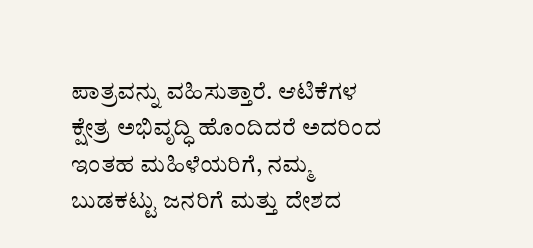ಪಾತ್ರವನ್ನು ವಹಿಸುತ್ತಾರೆ. ಆಟಿಕೆಗಳ ಕ್ಷೇತ್ರ ಅಭಿವೃದ್ಧಿ ಹೊಂದಿದರೆ ಅದರಿಂದ ಇಂತಹ ಮಹಿಳೆಯರಿಗೆ, ನಮ್ಮ ಬುಡಕಟ್ಟು ಜನರಿಗೆ ಮತ್ತು ದೇಶದ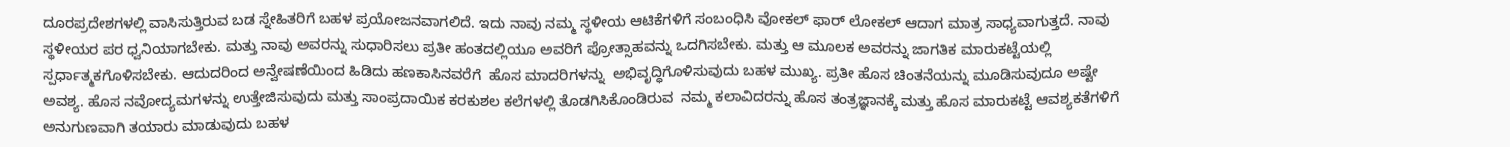ದೂರಪ್ರದೇಶಗಳಲ್ಲಿ ವಾಸಿಸುತ್ತಿರುವ ಬಡ ಸ್ನೇಹಿತರಿಗೆ ಬಹಳ ಪ್ರಯೋಜನವಾಗಲಿದೆ. ಇದು ನಾವು ನಮ್ಮ ಸ್ಥಳೀಯ ಆಟಿಕೆಗಳಿಗೆ ಸಂಬಂಧಿಸಿ ವೋಕಲ್ ಫಾರ್ ಲೋಕಲ್ ಆದಾಗ ಮಾತ್ರ ಸಾಧ್ಯವಾಗುತ್ತದೆ. ನಾವು ಸ್ಥಳೀಯರ ಪರ ಧ್ವನಿಯಾಗಬೇಕು. ಮತ್ತು ನಾವು ಅವರನ್ನು ಸುಧಾರಿಸಲು ಪ್ರತೀ ಹಂತದಲ್ಲಿಯೂ ಅವರಿಗೆ ಪ್ರೋತ್ಸಾಹವನ್ನು ಒದಗಿಸಬೇಕು. ಮತ್ತು ಆ ಮೂಲಕ ಅವರನ್ನು ಜಾಗತಿಕ ಮಾರುಕಟ್ಟೆಯಲ್ಲಿ ಸ್ಪರ್ಧಾತ್ಮಕಗೊಳಿಸಬೇಕು. ಆದುದರಿಂದ ಅನ್ವೇಷಣೆಯಿಂದ ಹಿಡಿದು ಹಣಕಾಸಿನವರೆಗೆ  ಹೊಸ ಮಾದರಿಗಳನ್ನು  ಅಭಿವೃದ್ಧಿಗೊಳಿಸುವುದು ಬಹಳ ಮುಖ್ಯ. ಪ್ರತೀ ಹೊಸ ಚಿಂತನೆಯನ್ನು ಮೂಡಿಸುವುದೂ ಅಷ್ಟೇ ಅವಶ್ಯ. ಹೊಸ ನವೋದ್ಯಮಗಳನ್ನು ಉತ್ತೇಜಿಸುವುದು ಮತ್ತು ಸಾಂಪ್ರದಾಯಿಕ ಕರಕುಶಲ ಕಲೆಗಳಲ್ಲಿ ತೊಡಗಿಸಿಕೊಂಡಿರುವ  ನಮ್ಮ ಕಲಾವಿದರನ್ನು ಹೊಸ ತಂತ್ರಜ್ಞಾನಕ್ಕೆ ಮತ್ತು ಹೊಸ ಮಾರುಕಟ್ಟೆ ಆವಶ್ಯಕತೆಗಳಿಗೆ ಅನುಗುಣವಾಗಿ ತಯಾರು ಮಾಡುವುದು ಬಹಳ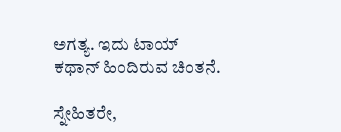ಅಗತ್ಯ. ಇದು ಟಾಯ್ ಕಥಾನ್ ಹಿಂದಿರುವ ಚಿಂತನೆ.

ಸ್ನೇಹಿತರೇ,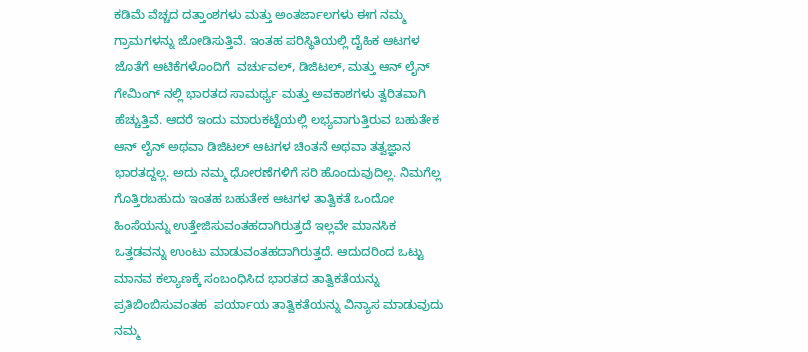ಕಡಿಮೆ ವೆಚ್ಚದ ದತ್ತಾಂಶಗಳು ಮತ್ತು ಅಂತರ್ಜಾಲಗಳು ಈಗ ನಮ್ಮ ಗ್ರಾಮಗಳನ್ನು ಜೋಡಿಸುತ್ತಿವೆ. ಇಂತಹ ಪರಿಸ್ಥಿತಿಯಲ್ಲಿ ದೈಹಿಕ ಆಟಗಳ ಜೊತೆಗೆ ಆಟಿಕೆಗಳೊಂದಿಗೆ  ವರ್ಚುವಲ್, ಡಿಜಿಟಲ್, ಮತ್ತು ಆನ್ ಲೈನ್ ಗೇಮಿಂಗ್ ನಲ್ಲಿ ಭಾರತದ ಸಾಮರ್ಥ್ಯ ಮತ್ತು ಅವಕಾಶಗಳು ತ್ವರಿತವಾಗಿ ಹೆಚ್ಚುತ್ತಿವೆ. ಆದರೆ ಇಂದು ಮಾರುಕಟ್ಟೆಯಲ್ಲಿ ಲಭ್ಯವಾಗುತ್ತಿರುವ ಬಹುತೇಕ ಆನ್ ಲೈನ್ ಅಥವಾ ಡಿಜಿಟಲ್ ಆಟಗಳ ಚಿಂತನೆ ಅಥವಾ ತತ್ವಜ್ಞಾನ ಭಾರತದ್ದಲ್ಲ. ಅದು ನಮ್ಮ ಧೋರಣೆಗಳಿಗೆ ಸರಿ ಹೊಂದುವುದಿಲ್ಲ. ನಿಮಗೆಲ್ಲ ಗೊತ್ತಿರಬಹುದು ಇಂತಹ ಬಹುತೇಕ ಆಟಗಳ ತಾತ್ವಿಕತೆ ಒಂದೋ ಹಿಂಸೆಯನ್ನು ಉತ್ತೇಜಿಸುವಂತಹದಾಗಿರುತ್ತದೆ ಇಲ್ಲವೇ ಮಾನಸಿಕ ಒತ್ತಡವನ್ನು ಉಂಟು ಮಾಡುವಂತಹದಾಗಿರುತ್ತದೆ. ಆದುದರಿಂದ ಒಟ್ಟು ಮಾನವ ಕಲ್ಯಾಣಕ್ಕೆ ಸಂಬಂಧಿಸಿದ ಭಾರತದ ತಾತ್ವಿಕತೆಯನ್ನು ಪ್ರತಿಬಿಂಬಿಸುವಂತಹ  ಪರ್ಯಾಯ ತಾತ್ವಿಕತೆಯನ್ನು ವಿನ್ಯಾಸ ಮಾಡುವುದು ನಮ್ಮ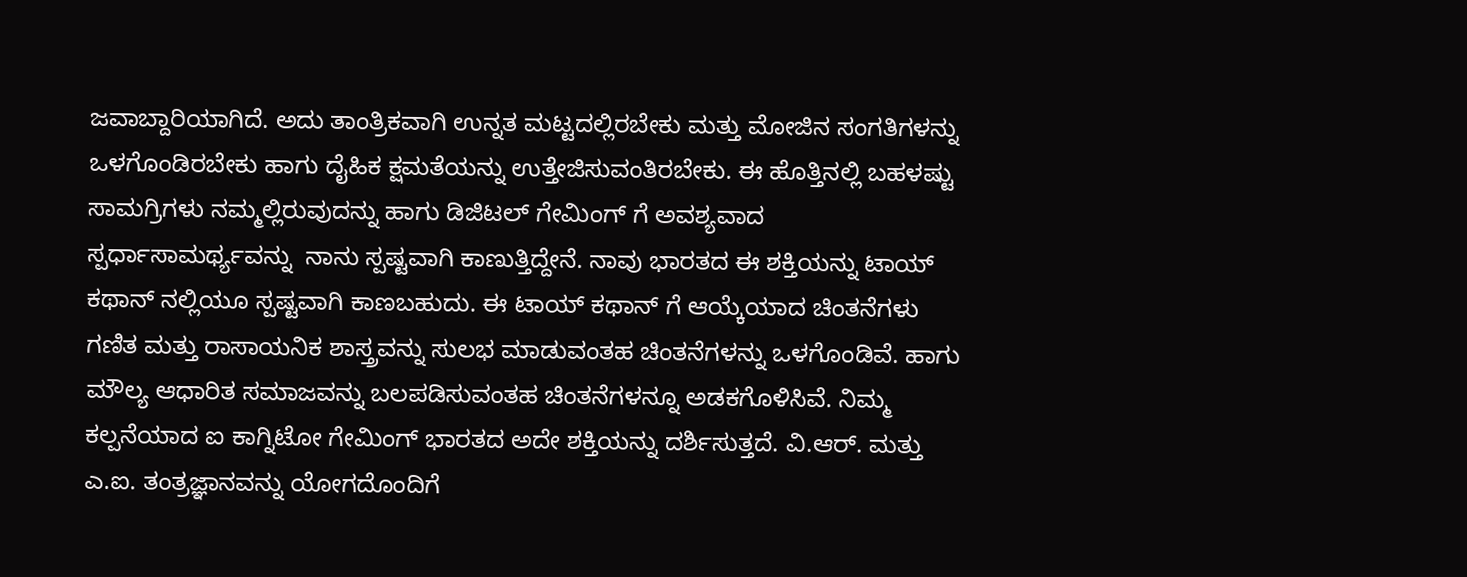ಜವಾಬ್ದಾರಿಯಾಗಿದೆ. ಅದು ತಾಂತ್ರಿಕವಾಗಿ ಉನ್ನತ ಮಟ್ಟದಲ್ಲಿರಬೇಕು ಮತ್ತು ಮೋಜಿನ ಸಂಗತಿಗಳನ್ನು ಒಳಗೊಂಡಿರಬೇಕು ಹಾಗು ದೈಹಿಕ ಕ್ಷಮತೆಯನ್ನು ಉತ್ತೇಜಿಸುವಂತಿರಬೇಕು. ಈ ಹೊತ್ತಿನಲ್ಲಿ ಬಹಳಷ್ಟು ಸಾಮಗ್ರಿಗಳು ನಮ್ಮಲ್ಲಿರುವುದನ್ನು ಹಾಗು ಡಿಜಿಟಲ್ ಗೇಮಿಂಗ್ ಗೆ ಅವಶ್ಯವಾದ ಸ್ಪರ್ಧಾಸಾಮರ್ಥ್ಯವನ್ನು  ನಾನು ಸ್ಪಷ್ಟವಾಗಿ ಕಾಣುತ್ತಿದ್ದೇನೆ. ನಾವು ಭಾರತದ ಈ ಶಕ್ತಿಯನ್ನು ಟಾಯ್ ಕಥಾನ್ ನಲ್ಲಿಯೂ ಸ್ಪಷ್ಟವಾಗಿ ಕಾಣಬಹುದು. ಈ ಟಾಯ್ ಕಥಾನ್ ಗೆ ಆಯ್ಕೆಯಾದ ಚಿಂತನೆಗಳು ಗಣಿತ ಮತ್ತು ರಾಸಾಯನಿಕ ಶಾಸ್ತ್ರವನ್ನು ಸುಲಭ ಮಾಡುವಂತಹ ಚಿಂತನೆಗಳನ್ನು ಒಳಗೊಂಡಿವೆ. ಹಾಗು ಮೌಲ್ಯ ಆಧಾರಿತ ಸಮಾಜವನ್ನು ಬಲಪಡಿಸುವಂತಹ ಚಿಂತನೆಗಳನ್ನೂ ಅಡಕಗೊಳಿಸಿವೆ. ನಿಮ್ಮ ಕಲ್ಪನೆಯಾದ ಐ ಕಾಗ್ನಿಟೋ ಗೇಮಿಂಗ್ ಭಾರತದ ಅದೇ ಶಕ್ತಿಯನ್ನು ದರ್ಶಿಸುತ್ತದೆ. ವಿ.ಆರ್. ಮತ್ತು ಎ.ಐ. ತಂತ್ರಜ್ಞಾನವನ್ನು ಯೋಗದೊಂದಿಗೆ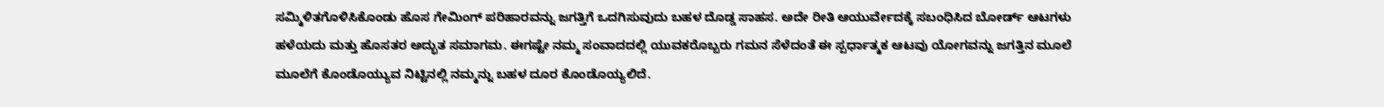ಸಮ್ಮಿಳಿತಗೊಳಿಸಿಕೊಂಡು ಹೊಸ ಗೇಮಿಂಗ್ ಪರಿಹಾರವನ್ನು ಜಗತ್ತಿಗೆ ಒದಗಿಸುವುದು ಬಹಳ ದೊಡ್ಡ ಸಾಹಸ. ಅದೇ ರೀತಿ ಆಯುರ್ವೇದಕ್ಕೆ ಸಬಂಧಿಸಿದ ಬೋರ್ಡ್ ಆಟಗಳು ಹಳೆಯದು ಮತ್ತು ಹೊಸತರ ಅದ್ಭುತ ಸಮಾಗಮ. ಈಗಷ್ಟೇ ನಮ್ಮ ಸಂವಾದದಲ್ಲಿ ಯುವಕರೊಬ್ಬರು ಗಮನ ಸೆಳೆದಂತೆ ಈ ಸ್ಪರ್ಧಾತ್ಮಕ ಆಟವು ಯೋಗವನ್ನು ಜಗತ್ತಿನ ಮೂಲೆ ಮೂಲೆಗೆ ಕೊಂಡೊಯ್ಯುವ ನಿಟ್ಟಿನಲ್ಲಿ ನಮ್ಮನ್ನು ಬಹಳ ದೂರ ಕೊಂಡೊಯ್ಯಲಿದೆ.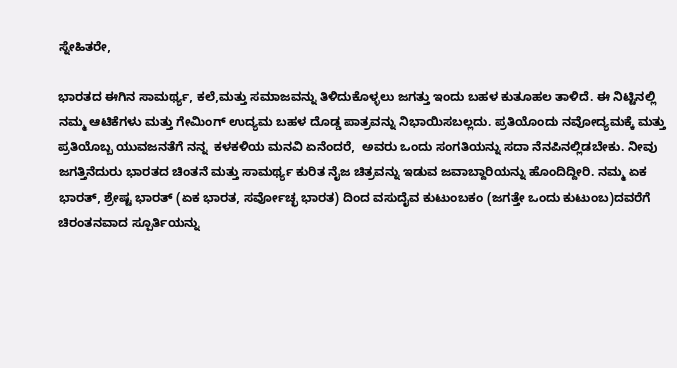ಸ್ನೇಹಿತರೇ,

ಭಾರತದ ಈಗಿನ ಸಾಮರ್ಥ್ಯ, ಕಲೆ,ಮತ್ತು ಸಮಾಜವನ್ನು ತಿಳಿದುಕೊಳ್ಳಲು ಜಗತ್ತು ಇಂದು ಬಹಳ ಕುತೂಹಲ ತಾಳಿದೆ. ಈ ನಿಟ್ಟಿನಲ್ಲಿ ನಮ್ಮ ಆಟಿಕೆಗಳು ಮತ್ತು ಗೇಮಿಂಗ್ ಉದ್ಯಮ ಬಹಳ ದೊಡ್ಡ ಪಾತ್ರವನ್ನು ನಿಭಾಯಿಸಬಲ್ಲದು. ಪ್ರತಿಯೊಂದು ನವೋದ್ಯಮಕ್ಕೆ ಮತ್ತು ಪ್ರತಿಯೊಬ್ಬ ಯುವಜನತೆಗೆ ನನ್ನ  ಕಳಕಳಿಯ ಮನವಿ ಏನೆಂದರೆ,  ಅವರು ಒಂದು ಸಂಗತಿಯನ್ನು ಸದಾ ನೆನಪಿನಲ್ಲಿಡಬೇಕು. ನೀವು ಜಗತ್ತಿನೆದುರು ಭಾರತದ ಚಿಂತನೆ ಮತ್ತು ಸಾಮರ್ಥ್ಯ ಕುರಿತ ನೈಜ ಚಿತ್ರವನ್ನು ಇಡುವ ಜವಾಬ್ದಾರಿಯನ್ನು ಹೊಂದಿದ್ದೀರಿ. ನಮ್ಮ ಏಕ ಭಾರತ್, ಶ್ರೇಷ್ಟ ಭಾರತ್ (ಏಕ ಭಾರತ, ಸರ್ವೋಚ್ಛ ಭಾರತ) ದಿಂದ ವಸುದೈವ ಕುಟುಂಬಕಂ (ಜಗತ್ತೇ ಒಂದು ಕುಟುಂಬ)ದವರೆಗೆ ಚಿರಂತನವಾದ ಸ್ಪೂರ್ತಿಯನ್ನು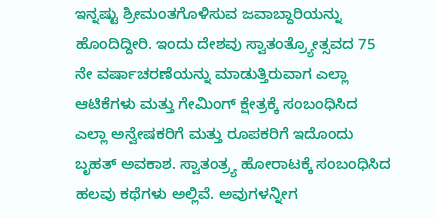ಇನ್ನಷ್ಟು ಶ್ರೀಮಂತಗೊಳಿಸುವ ಜವಾಬ್ದಾರಿಯನ್ನು ಹೊಂದಿದ್ದೀರಿ. ಇಂದು ದೇಶವು ಸ್ವಾತಂತ್ರ್ಯೋತ್ಸವದ 75 ನೇ ವರ್ಷಾಚರಣೆಯನ್ನು ಮಾಡುತ್ತಿರುವಾಗ ಎಲ್ಲಾ ಆಟಿಕೆಗಳು ಮತ್ತು ಗೇಮಿಂಗ್ ಕ್ಷೇತ್ರಕ್ಕೆ ಸಂಬಂಧಿಸಿದ ಎಲ್ಲಾ ಅನ್ವೇಷಕರಿಗೆ ಮತ್ತು ರೂಪಕರಿಗೆ ಇದೊಂದು ಬೃಹತ್ ಅವಕಾಶ. ಸ್ವಾತಂತ್ರ್ಯ ಹೋರಾಟಕ್ಕೆ ಸಂಬಂಧಿಸಿದ ಹಲವು ಕಥೆಗಳು ಅಲ್ಲಿವೆ. ಅವುಗಳನ್ನೀಗ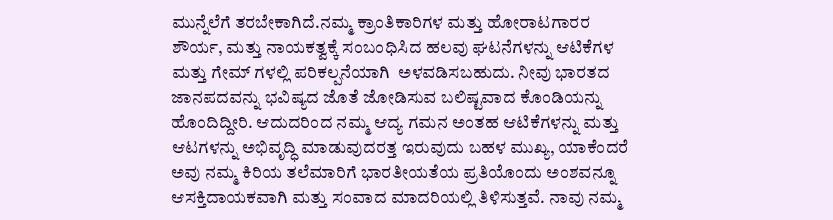ಮುನ್ನೆಲೆಗೆ ತರಬೇಕಾಗಿದೆ.ನಮ್ಮ ಕ್ರಾಂತಿಕಾರಿಗಳ ಮತ್ತು ಹೋರಾಟಗಾರರ  ಶೌರ್ಯ, ಮತ್ತು ನಾಯಕತ್ವಕ್ಕೆ ಸಂಬಂಧಿಸಿದ ಹಲವು ಘಟನೆಗಳನ್ನು ಆಟಿಕೆಗಳ ಮತ್ತು ಗೇಮ್ ಗಳಲ್ಲಿ ಪರಿಕಲ್ಪನೆಯಾಗಿ  ಅಳವಡಿಸಬಹುದು. ನೀವು ಭಾರತದ ಜಾನಪದವನ್ನು ಭವಿಷ್ಯದ ಜೊತೆ ಜೋಡಿಸುವ ಬಲಿಷ್ಟವಾದ ಕೊಂಡಿಯನ್ನು ಹೊಂದಿದ್ದೀರಿ. ಆದುದರಿಂದ ನಮ್ಮ ಆದ್ಯ ಗಮನ ಅಂತಹ ಆಟಿಕೆಗಳನ್ನು ಮತ್ತು ಆಟಗಳನ್ನು ಅಭಿವೃದ್ಧಿ ಮಾಡುವುದರತ್ತ ಇರುವುದು ಬಹಳ ಮುಖ್ಯ, ಯಾಕೆಂದರೆ ಅವು ನಮ್ಮ ಕಿರಿಯ ತಲೆಮಾರಿಗೆ ಭಾರತೀಯತೆಯ ಪ್ರತಿಯೊಂದು ಅಂಶವನ್ನೂ ಆಸಕ್ತಿದಾಯಕವಾಗಿ ಮತ್ತು ಸಂವಾದ ಮಾದರಿಯಲ್ಲಿ ತಿಳಿಸುತ್ತವೆ. ನಾವು ನಮ್ಮ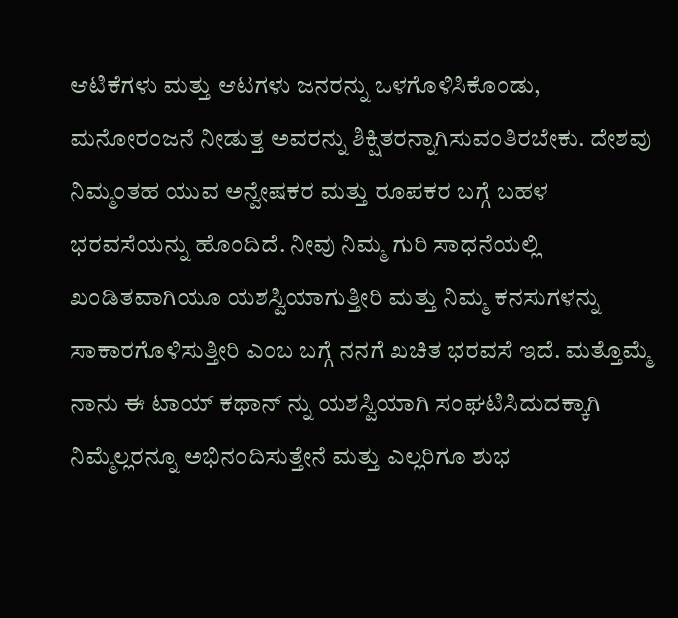ಆಟಿಕೆಗಳು ಮತ್ತು ಆಟಗಳು ಜನರನ್ನು ಒಳಗೊಳಿಸಿಕೊಂಡು, ಮನೋರಂಜನೆ ನೀಡುತ್ತ ಅವರನ್ನು ಶಿಕ್ಷಿತರನ್ನಾಗಿಸುವಂತಿರಬೇಕು. ದೇಶವು ನಿಮ್ಮಂತಹ ಯುವ ಅನ್ವೇಷಕರ ಮತ್ತು ರೂಪಕರ ಬಗ್ಗೆ ಬಹಳ ಭರವಸೆಯನ್ನು ಹೊಂದಿದೆ. ನೀವು ನಿಮ್ಮ ಗುರಿ ಸಾಧನೆಯಲ್ಲಿ ಖಂಡಿತವಾಗಿಯೂ ಯಶಸ್ವಿಯಾಗುತ್ತೀರಿ ಮತ್ತು ನಿಮ್ಮ ಕನಸುಗಳನ್ನು ಸಾಕಾರಗೊಳಿಸುತ್ತೀರಿ ಎಂಬ ಬಗ್ಗೆ ನನಗೆ ಖಚಿತ ಭರವಸೆ ಇದೆ. ಮತ್ತೊಮ್ಮೆ ನಾನು ಈ ಟಾಯ್ ಕಥಾನ್ ನ್ನು ಯಶಸ್ವಿಯಾಗಿ ಸಂಘಟಿಸಿದುದಕ್ಕಾಗಿ ನಿಮ್ಮೆಲ್ಲರನ್ನೂ ಅಭಿನಂದಿಸುತ್ತೇನೆ ಮತ್ತು ಎಲ್ಲರಿಗೂ ಶುಭ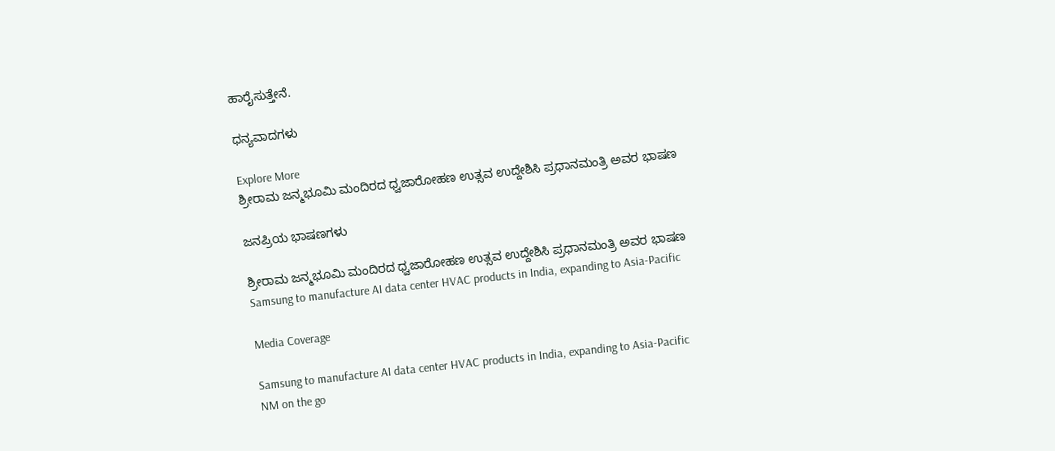ಹಾರೈಸುತ್ತೇನೆ.

ಧನ್ಯವಾದಗಳು

Explore More
ಶ್ರೀರಾಮ ಜನ್ಮಭೂಮಿ ಮಂದಿರದ ಧ್ವಜಾರೋಹಣ ಉತ್ಸವ ಉದ್ದೇಶಿಸಿ ಪ್ರಧಾನಮಂತ್ರಿ ಅವರ ಭಾಷಣ

ಜನಪ್ರಿಯ ಭಾಷಣಗಳು

ಶ್ರೀರಾಮ ಜನ್ಮಭೂಮಿ ಮಂದಿರದ ಧ್ವಜಾರೋಹಣ ಉತ್ಸವ ಉದ್ದೇಶಿಸಿ ಪ್ರಧಾನಮಂತ್ರಿ ಅವರ ಭಾಷಣ
Samsung to manufacture AI data center HVAC products in India, expanding to Asia-Pacific

Media Coverage

Samsung to manufacture AI data center HVAC products in India, expanding to Asia-Pacific
NM on the go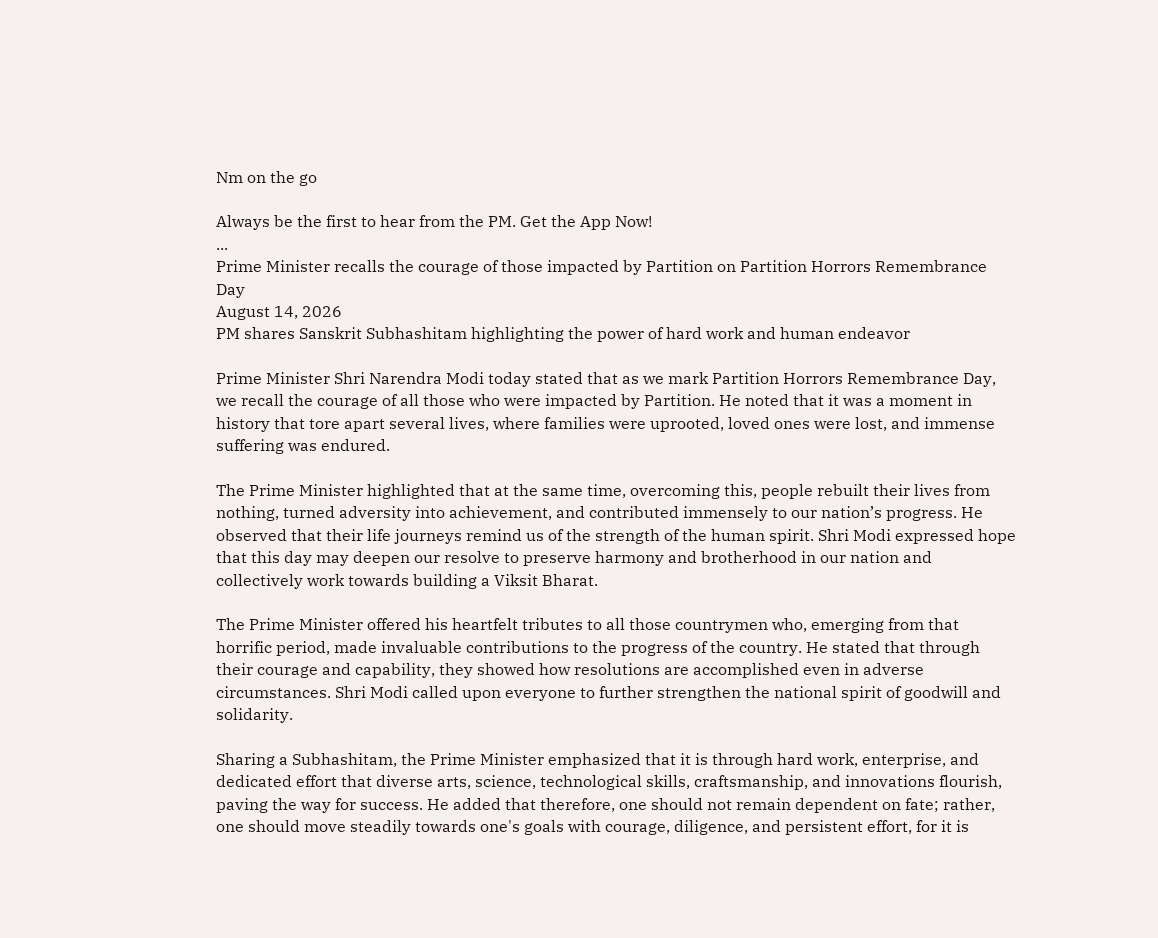Nm on the go

Always be the first to hear from the PM. Get the App Now!
...
Prime Minister recalls the courage of those impacted by Partition on Partition Horrors Remembrance Day
August 14, 2026
PM shares Sanskrit Subhashitam highlighting the power of hard work and human endeavor

Prime Minister Shri Narendra Modi today stated that as we mark Partition Horrors Remembrance Day, we recall the courage of all those who were impacted by Partition. He noted that it was a moment in history that tore apart several lives, where families were uprooted, loved ones were lost, and immense suffering was endured.

The Prime Minister highlighted that at the same time, overcoming this, people rebuilt their lives from nothing, turned adversity into achievement, and contributed immensely to our nation’s progress. He observed that their life journeys remind us of the strength of the human spirit. Shri Modi expressed hope that this day may deepen our resolve to preserve harmony and brotherhood in our nation and collectively work towards building a Viksit Bharat.

The Prime Minister offered his heartfelt tributes to all those countrymen who, emerging from that horrific period, made invaluable contributions to the progress of the country. He stated that through their courage and capability, they showed how resolutions are accomplished even in adverse circumstances. Shri Modi called upon everyone to further strengthen the national spirit of goodwill and solidarity.

Sharing a Subhashitam, the Prime Minister emphasized that it is through hard work, enterprise, and dedicated effort that diverse arts, science, technological skills, craftsmanship, and innovations flourish, paving the way for success. He added that therefore, one should not remain dependent on fate; rather, one should move steadily towards one's goals with courage, diligence, and persistent effort, for it is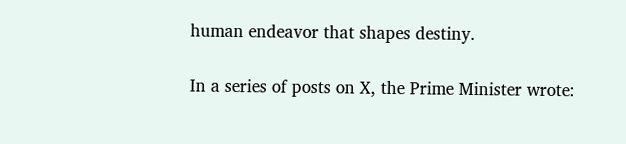human endeavor that shapes destiny.

In a series of posts on X, the Prime Minister wrote: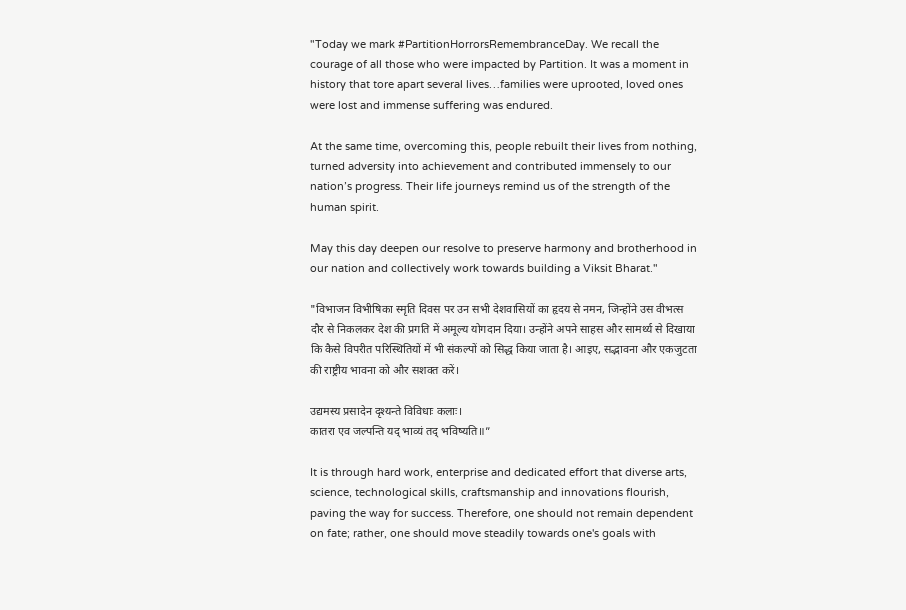"Today we mark #PartitionHorrorsRemembranceDay. We recall the courage of all those who were impacted by Partition. It was a moment in history that tore apart several lives…families were uprooted, loved ones were lost and immense suffering was endured.

At the same time, overcoming this, people rebuilt their lives from nothing, turned adversity into achievement and contributed immensely to our nation’s progress. Their life journeys remind us of the strength of the human spirit.

May this day deepen our resolve to preserve harmony and brotherhood in our nation and collectively work towards building a Viksit Bharat."

"विभाजन विभीषिका स्मृति दिवस पर उन सभी देशवासियों का हृदय से नमन, जिन्होंने उस वीभत्स दौर से निकलकर देश की प्रगति में अमूल्य योगदान दिया। उन्होंने अपने साहस और सामर्थ्य से दिखाया कि कैसे विपरीत परिस्थितियों में भी संकल्पों को सिद्ध किया जाता है। आइए, सद्भावना और एकजुटता की राष्ट्रीय भावना को और सशक्त करें।

उद्यमस्य प्रसादेन दृश्यन्ते विविधाः कलाः।
कातरा एव जल्पन्ति यद् भाव्यं तद् भविष्यति॥”

It is through hard work, enterprise and dedicated effort that diverse arts, science, technological skills, craftsmanship and innovations flourish, paving the way for success. Therefore, one should not remain dependent on fate; rather, one should move steadily towards one's goals with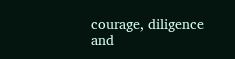courage, diligence and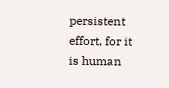persistent effort, for it is human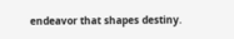endeavor that shapes destiny.